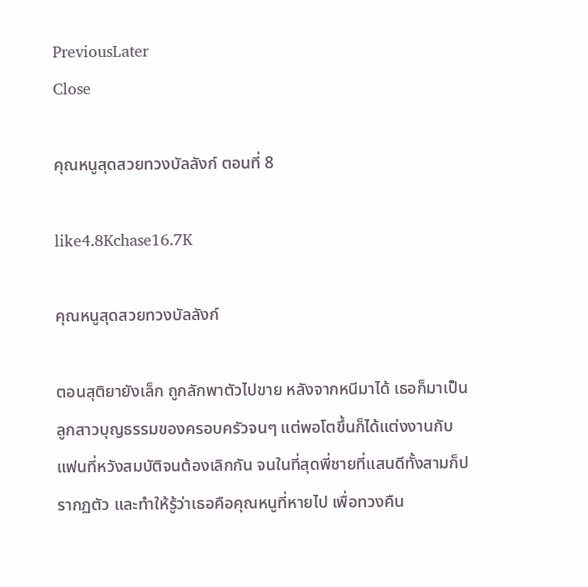PreviousLater
Close

คุณหนูสุดสวยทวงบัลลังก์ ตอนที่ 8

like4.8Kchase16.7K

คุณหนูสุดสวยทวงบัลลังก์

ตอนสุติยายังเล็ก ถูกลักพาตัวไปขาย หลังจากหนีมาได้ เธอก็มาเป็นลูกสาวบุญธรรมของครอบครัวจนๆ แต่พอโตขึ้นก็ได้แต่งงานกับแฟนที่หวังสมบัติจนต้องเลิกกัน จนในที่สุดพี่ชายที่แสนดีทั้งสามก็ปรากฏตัว และทำให้รู้ว่าเธอคือคุณหนูที่หายไป เพื่อทวงคืน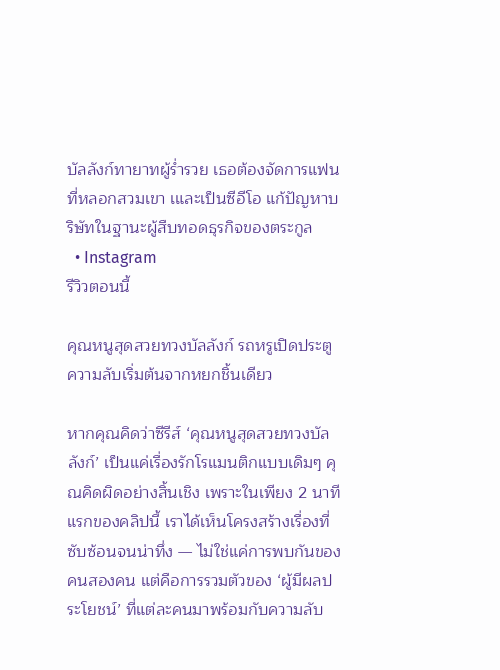บัลลังก์ทายาทผู้ร่ำรวย เธอต้องจัดการแฟนที่หลอกสวมเขา เและเป็นซีอีโอ แก้ปัญหาบริษัทในฐานะผู้สืบทอดธุรกิจของตระกูล
  • Instagram
รีวิวตอนนี้

คุณหนูสุดสวยทวงบัลลังก์ รถหรูเปิดประตู ความลับเริ่มต้นจากหยกชิ้นเดียว

หากคุณคิดว่าซีรีส์ ‘คุณหนูสุดสวยทวงบัลลังก์’ เป็นแค่เรื่องรักโรแมนติกแบบเดิมๆ คุณคิดผิดอย่างสิ้นเชิง เพราะในเพียง 2 นาทีแรกของคลิปนี้ เราได้เห็นโครงสร้างเรื่องที่ซับซ้อนจนน่าทึ่ง — ไม่ใช่แค่การพบกันของคนสองคน แต่คือการรวมตัวของ ‘ผู้มีผลประโยชน์’ ที่แต่ละคนมาพร้อมกับความลับ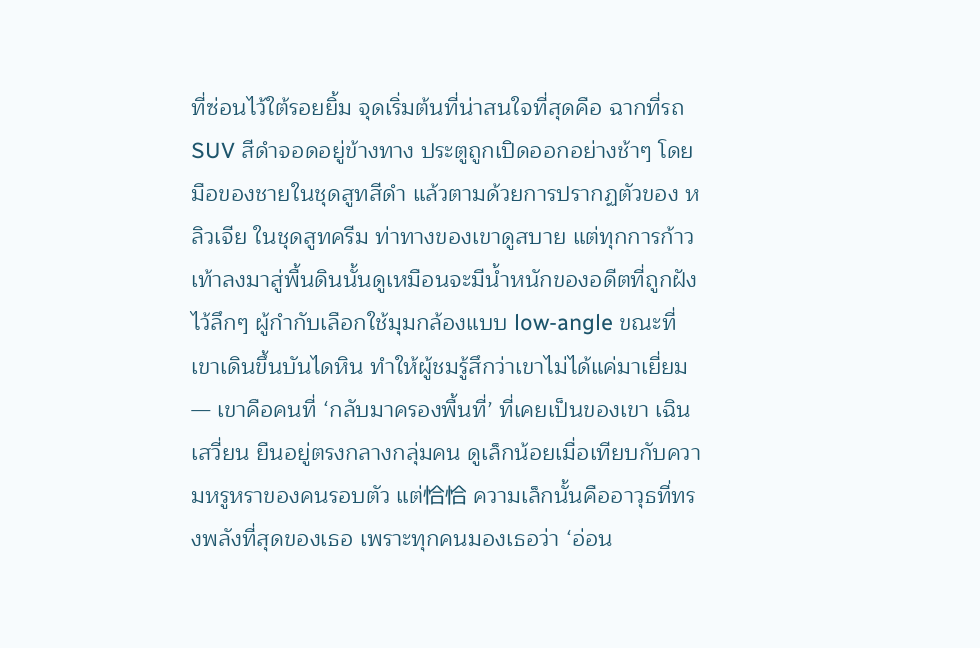ที่ซ่อนไว้ใต้รอยยิ้ม จุดเริ่มต้นที่น่าสนใจที่สุดคือ ฉากที่รถ SUV สีดำจอดอยู่ข้างทาง ประตูถูกเปิดออกอย่างช้าๆ โดยมือของชายในชุดสูทสีดำ แล้วตามด้วยการปรากฏตัวของ หลิวเจีย ในชุดสูทครีม ท่าทางของเขาดูสบาย แต่ทุกการก้าวเท้าลงมาสู่พื้นดินนั้นดูเหมือนจะมีน้ำหนักของอดีตที่ถูกฝังไว้ลึกๆ ผู้กำกับเลือกใช้มุมกล้องแบบ low-angle ขณะที่เขาเดินขึ้นบันไดหิน ทำให้ผู้ชมรู้สึกว่าเขาไม่ได้แค่มาเยี่ยม — เขาคือคนที่ ‘กลับมาครองพื้นที่’ ที่เคยเป็นของเขา เฉินเสวี่ยน ยืนอยู่ตรงกลางกลุ่มคน ดูเล็กน้อยเมื่อเทียบกับความหรูหราของคนรอบตัว แต่恰恰 ความเล็กนั้นคืออาวุธที่ทรงพลังที่สุดของเธอ เพราะทุกคนมองเธอว่า ‘อ่อน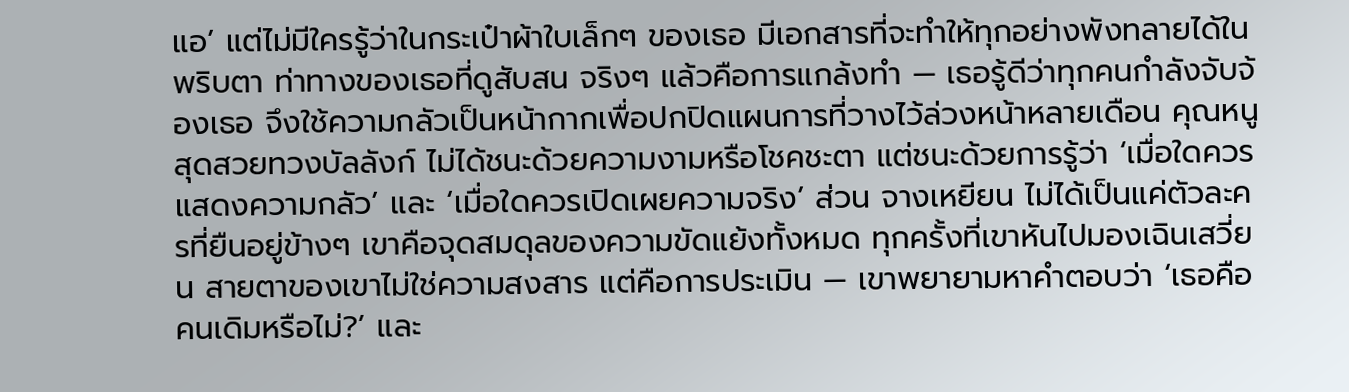แอ’ แต่ไม่มีใครรู้ว่าในกระเป๋าผ้าใบเล็กๆ ของเธอ มีเอกสารที่จะทำให้ทุกอย่างพังทลายได้ในพริบตา ท่าทางของเธอที่ดูสับสน จริงๆ แล้วคือการแกล้งทำ — เธอรู้ดีว่าทุกคนกำลังจับจ้องเธอ จึงใช้ความกลัวเป็นหน้ากากเพื่อปกปิดแผนการที่วางไว้ล่วงหน้าหลายเดือน คุณหนูสุดสวยทวงบัลลังก์ ไม่ได้ชนะด้วยความงามหรือโชคชะตา แต่ชนะด้วยการรู้ว่า ‘เมื่อใดควรแสดงความกลัว’ และ ‘เมื่อใดควรเปิดเผยความจริง’ ส่วน จางเหยียน ไม่ได้เป็นแค่ตัวละครที่ยืนอยู่ข้างๆ เขาคือจุดสมดุลของความขัดแย้งทั้งหมด ทุกครั้งที่เขาหันไปมองเฉินเสวี่ยน สายตาของเขาไม่ใช่ความสงสาร แต่คือการประเมิน — เขาพยายามหาคำตอบว่า ‘เธอคือคนเดิมหรือไม่?’ และ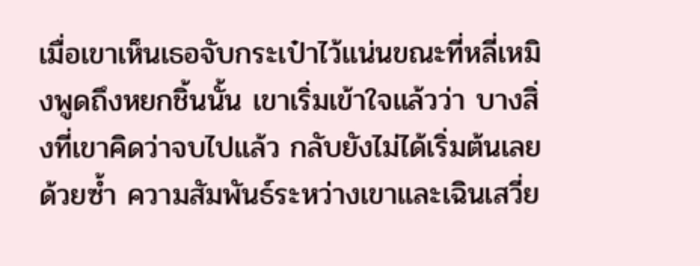เมื่อเขาเห็นเธอจับกระเป๋าไว้แน่นขณะที่หลี่เหมิงพูดถึงหยกชิ้นนั้น เขาเริ่มเข้าใจแล้วว่า บางสิ่งที่เขาคิดว่าจบไปแล้ว กลับยังไม่ได้เริ่มต้นเลยด้วยซ้ำ ความสัมพันธ์ระหว่างเขาและเฉินเสวี่ย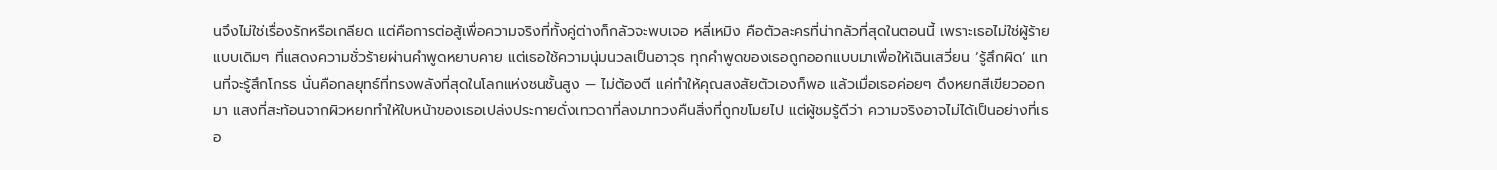นจึงไม่ใช่เรื่องรักหรือเกลียด แต่คือการต่อสู้เพื่อความจริงที่ทั้งคู่ต่างก็กลัวจะพบเจอ หลี่เหมิง คือตัวละครที่น่ากลัวที่สุดในตอนนี้ เพราะเธอไม่ใช่ผู้ร้ายแบบเดิมๆ ที่แสดงความชั่วร้ายผ่านคำพูดหยาบคาย แต่เธอใช้ความนุ่มนวลเป็นอาวุธ ทุกคำพูดของเธอถูกออกแบบมาเพื่อให้เฉินเสวี่ยน ‘รู้สึกผิด’ แทนที่จะรู้สึกโกรธ นั่นคือกลยุทธ์ที่ทรงพลังที่สุดในโลกแห่งชนชั้นสูง — ไม่ต้องตี แค่ทำให้คุณสงสัยตัวเองก็พอ แล้วเมื่อเธอค่อยๆ ดึงหยกสีเขียวออกมา แสงที่สะท้อนจากผิวหยกทำให้ใบหน้าของเธอเปล่งประกายดั่งเทวดาที่ลงมาทวงคืนสิ่งที่ถูกขโมยไป แต่ผู้ชมรู้ดีว่า ความจริงอาจไม่ได้เป็นอย่างที่เธอ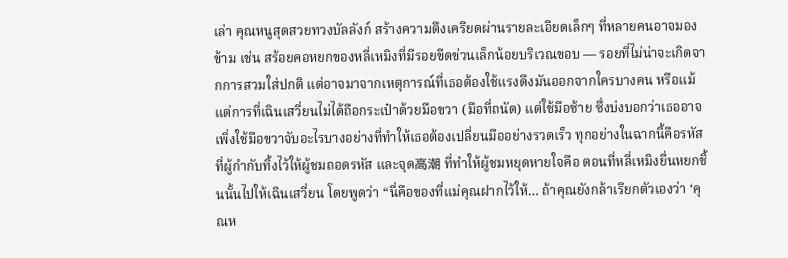เล่า คุณหนูสุดสวยทวงบัลลังก์ สร้างความตึงเครียดผ่านรายละเอียดเล็กๆ ที่หลายคนอาจมองข้าม เช่น สร้อยคอหยกของหลี่เหมิงที่มีรอยขีดข่วนเล็กน้อยบริเวณขอบ — รอยที่ไม่น่าจะเกิดจากการสวมใส่ปกติ แต่อาจมาจากเหตุการณ์ที่เธอต้องใช้แรงดึงมันออกจากใครบางคน หรือแม้แต่การที่เฉินเสวี่ยนไม่ได้ถือกระเป๋าด้วยมือขวา (มือที่ถนัด) แต่ใช้มือซ้าย ซึ่งบ่งบอกว่าเธออาจเพิ่งใช้มือขวาจับอะไรบางอย่างที่ทำให้เธอต้องเปลี่ยนมืออย่างรวดเร็ว ทุกอย่างในฉากนี้คือรหัสที่ผู้กำกับทิ้งไว้ให้ผู้ชมถอดรหัส และจุด高潮 ที่ทำให้ผู้ชมหยุดหายใจคือ ตอนที่หลี่เหมิงยื่นหยกชิ้นนั้นไปให้เฉินเสวี่ยน โดยพูดว่า “นี่คือของที่แม่คุณฝากไว้ให้… ถ้าคุณยังกล้าเรียกตัวเองว่า ‘คุณห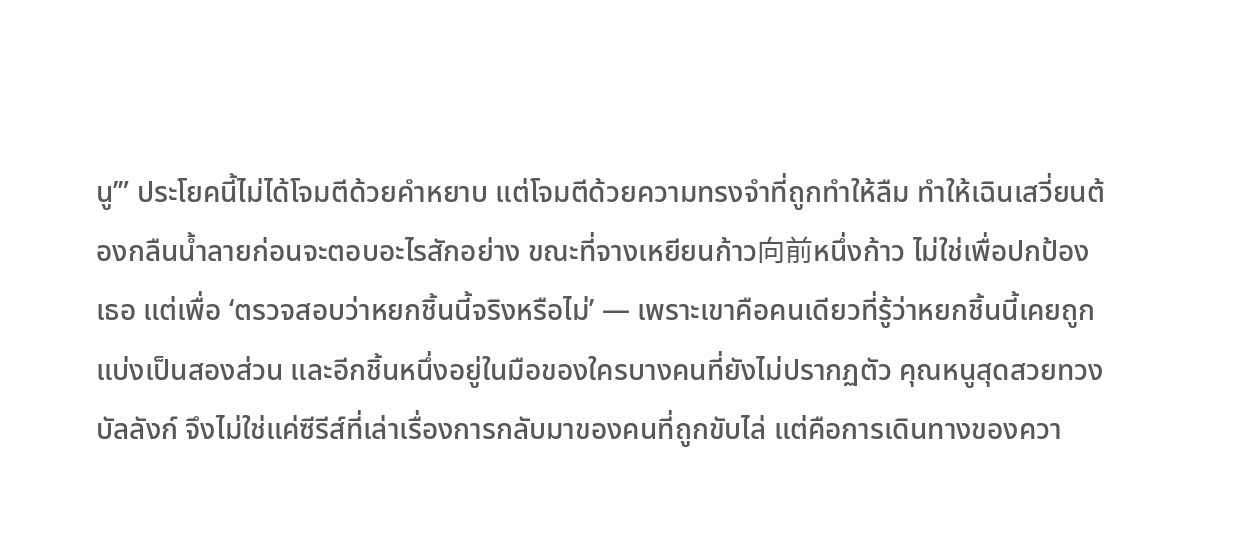นู’” ประโยคนี้ไม่ได้โจมตีด้วยคำหยาบ แต่โจมตีด้วยความทรงจำที่ถูกทำให้ลืม ทำให้เฉินเสวี่ยนต้องกลืนน้ำลายก่อนจะตอบอะไรสักอย่าง ขณะที่จางเหยียนก้าว向前หนึ่งก้าว ไม่ใช่เพื่อปกป้องเธอ แต่เพื่อ ‘ตรวจสอบว่าหยกชิ้นนี้จริงหรือไม่’ — เพราะเขาคือคนเดียวที่รู้ว่าหยกชิ้นนี้เคยถูกแบ่งเป็นสองส่วน และอีกชิ้นหนึ่งอยู่ในมือของใครบางคนที่ยังไม่ปรากฏตัว คุณหนูสุดสวยทวงบัลลังก์ จึงไม่ใช่แค่ซีรีส์ที่เล่าเรื่องการกลับมาของคนที่ถูกขับไล่ แต่คือการเดินทางของควา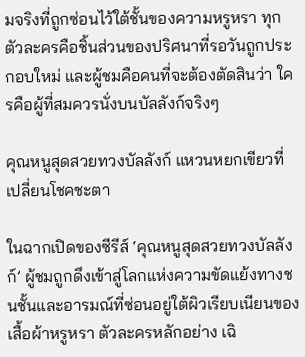มจริงที่ถูกซ่อนไว้ใต้ชั้นของความหรูหรา ทุกตัวละครคือชิ้นส่วนของปริศนาที่รอวันถูกประกอบใหม่ และผู้ชมคือคนที่จะต้องตัดสินว่า ใครคือผู้ที่สมควรนั่งบนบัลลังก์จริงๆ

คุณหนูสุดสวยทวงบัลลังก์ แหวนหยกเขียวที่เปลี่ยนโชคชะตา

ในฉากเปิดของซีรีส์ ‘คุณหนูสุดสวยทวงบัลลังก์’ ผู้ชมถูกดึงเข้าสู่โลกแห่งความขัดแย้งทางชนชั้นและอารมณ์ที่ซ่อนอยู่ใต้ผิวเรียบเนียนของเสื้อผ้าหรูหรา ตัวละครหลักอย่าง เฉิ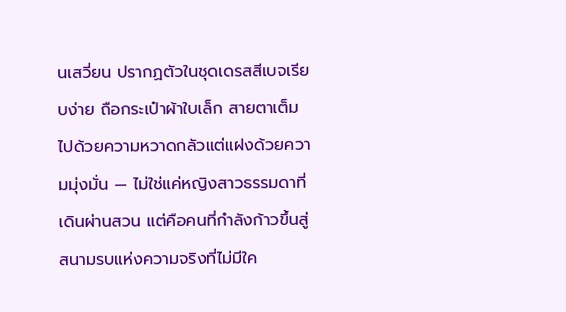นเสวี่ยน ปรากฏตัวในชุดเดรสสีเบจเรียบง่าย ถือกระเป๋าผ้าใบเล็ก สายตาเต็มไปด้วยความหวาดกลัวแต่แฝงด้วยความมุ่งมั่น — ไม่ใช่แค่หญิงสาวธรรมดาที่เดินผ่านสวน แต่คือคนที่กำลังก้าวขึ้นสู่สนามรบแห่งความจริงที่ไม่มีใค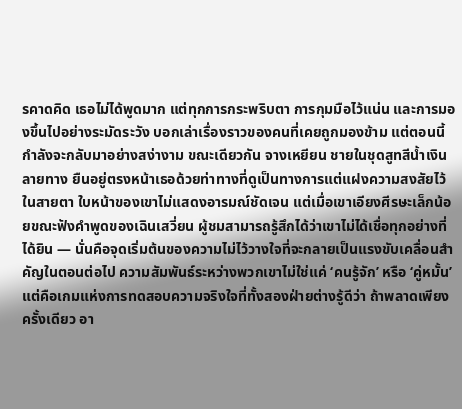รคาดคิด เธอไม่ได้พูดมาก แต่ทุกการกระพริบตา การกุมมือไว้แน่น และการมองขึ้นไปอย่างระมัดระวัง บอกเล่าเรื่องราวของคนที่เคยถูกมองข้าม แต่ตอนนี้กำลังจะกลับมาอย่างสง่างาม ขณะเดียวกัน จางเหยียน ชายในชุดสูทสีน้ำเงินลายทาง ยืนอยู่ตรงหน้าเธอด้วยท่าทางที่ดูเป็นทางการแต่แฝงความสงสัยไว้ในสายตา ใบหน้าของเขาไม่แสดงอารมณ์ชัดเจน แต่เมื่อเขาเอียงศีรษะเล็กน้อยขณะฟังคำพูดของเฉินเสวี่ยน ผู้ชมสามารถรู้สึกได้ว่าเขาไม่ได้เชื่อทุกอย่างที่ได้ยิน — นั่นคือจุดเริ่มต้นของความไม่ไว้วางใจที่จะกลายเป็นแรงขับเคลื่อนสำคัญในตอนต่อไป ความสัมพันธ์ระหว่างพวกเขาไม่ใช่แค่ ‘คนรู้จัก’ หรือ ‘คู่หมั้น’ แต่คือเกมแห่งการทดสอบความจริงใจที่ทั้งสองฝ่ายต่างรู้ดีว่า ถ้าพลาดเพียงครั้งเดียว อา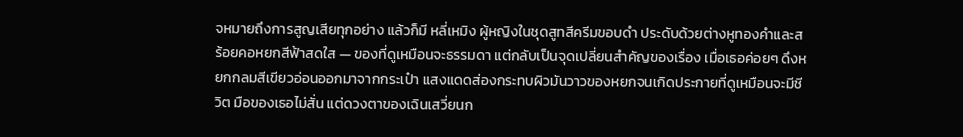จหมายถึงการสูญเสียทุกอย่าง แล้วก็มี หลี่เหมิง ผู้หญิงในชุดสูทสีครีมขอบดำ ประดับด้วยต่างหูทองคำและสร้อยคอหยกสีฟ้าสดใส — ของที่ดูเหมือนจะธรรมดา แต่กลับเป็นจุดเปลี่ยนสำคัญของเรื่อง เมื่อเธอค่อยๆ ดึงหยกกลมสีเขียวอ่อนออกมาจากกระเป๋า แสงแดดส่องกระทบผิวมันวาวของหยกจนเกิดประกายที่ดูเหมือนจะมีชีวิต มือของเธอไม่สั่น แต่ดวงตาของเฉินเสวี่ยนก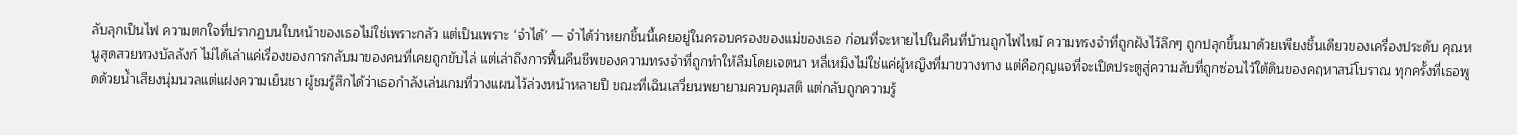ลับลุกเป็นไฟ ความตกใจที่ปรากฏบนใบหน้าของเธอไม่ใช่เพราะกลัว แต่เป็นเพราะ ‘จำได้’ — จำได้ว่าหยกชิ้นนี้เคยอยู่ในครอบครองของแม่ของเธอ ก่อนที่จะหายไปในคืนที่บ้านถูกไฟไหม้ ความทรงจำที่ถูกฝังไว้ลึกๆ ถูกปลุกขึ้นมาด้วยเพียงชิ้นเดียวของเครื่องประดับ คุณหนูสุดสวยทวงบัลลังก์ ไม่ได้เล่าแค่เรื่องของการกลับมาของคนที่เคยถูกขับไล่ แต่เล่าถึงการฟื้นคืนชีพของความทรงจำที่ถูกทำให้ลืมโดยเจตนา หลี่เหมิงไม่ใช่แค่ผู้หญิงที่มาขวางทาง แต่คือกุญแจที่จะเปิดประตูสู่ความลับที่ถูกซ่อนไว้ใต้ดินของคฤหาสน์โบราณ ทุกครั้งที่เธอพูดด้วยน้ำเสียงนุ่มนวลแต่แฝงความเย็นชา ผู้ชมรู้สึกได้ว่าเธอกำลังเล่นเกมที่วางแผนไว้ล่วงหน้าหลายปี ขณะที่เฉินเสวี่ยนพยายามควบคุมสติ แต่กลับถูกความรู้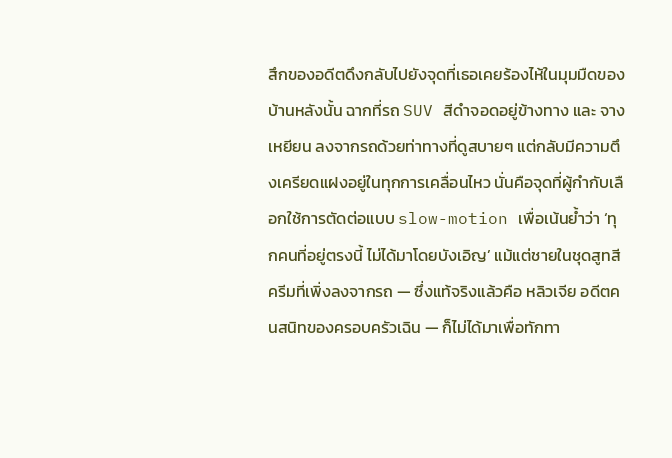สึกของอดีตดึงกลับไปยังจุดที่เธอเคยร้องไห้ในมุมมืดของบ้านหลังนั้น ฉากที่รถ SUV สีดำจอดอยู่ข้างทาง และ จางเหยียน ลงจากรถด้วยท่าทางที่ดูสบายๆ แต่กลับมีความตึงเครียดแฝงอยู่ในทุกการเคลื่อนไหว นั่นคือจุดที่ผู้กำกับเลือกใช้การตัดต่อแบบ slow-motion เพื่อเน้นย้ำว่า ‘ทุกคนที่อยู่ตรงนี้ ไม่ได้มาโดยบังเอิญ’ แม้แต่ชายในชุดสูทสีครีมที่เพิ่งลงจากรถ — ซึ่งแท้จริงแล้วคือ หลิวเจีย อดีตคนสนิทของครอบครัวเฉิน — ก็ไม่ได้มาเพื่อทักทา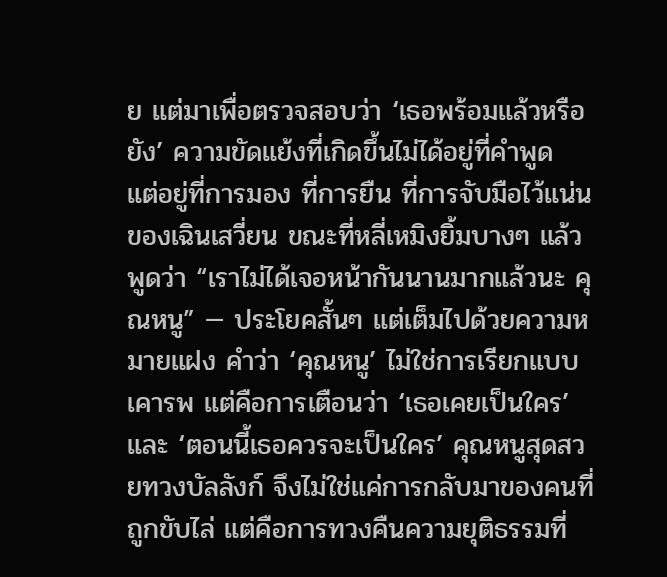ย แต่มาเพื่อตรวจสอบว่า ‘เธอพร้อมแล้วหรือยัง’ ความขัดแย้งที่เกิดขึ้นไม่ได้อยู่ที่คำพูด แต่อยู่ที่การมอง ที่การยืน ที่การจับมือไว้แน่นของเฉินเสวี่ยน ขณะที่หลี่เหมิงยิ้มบางๆ แล้วพูดว่า “เราไม่ได้เจอหน้ากันนานมากแล้วนะ คุณหนู” — ประโยคสั้นๆ แต่เต็มไปด้วยความหมายแฝง คำว่า ‘คุณหนู’ ไม่ใช่การเรียกแบบเคารพ แต่คือการเตือนว่า ‘เธอเคยเป็นใคร’ และ ‘ตอนนี้เธอควรจะเป็นใคร’ คุณหนูสุดสวยทวงบัลลังก์ จึงไม่ใช่แค่การกลับมาของคนที่ถูกขับไล่ แต่คือการทวงคืนความยุติธรรมที่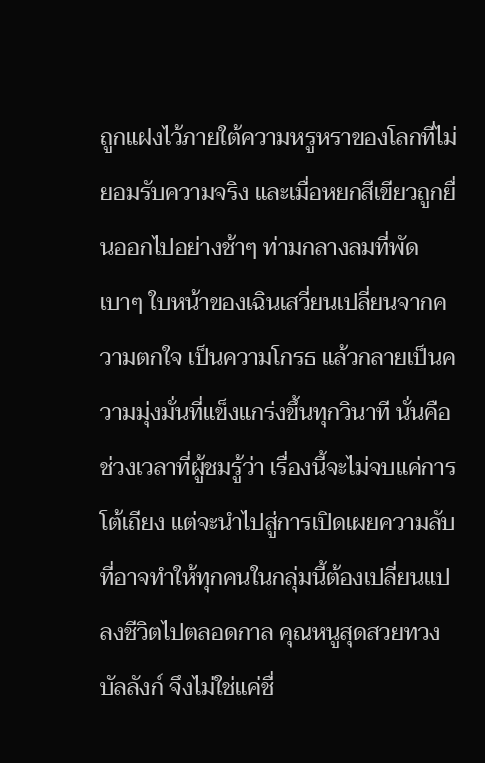ถูกแฝงไว้ภายใต้ความหรูหราของโลกที่ไม่ยอมรับความจริง และเมื่อหยกสีเขียวถูกยื่นออกไปอย่างช้าๆ ท่ามกลางลมที่พัดเบาๆ ใบหน้าของเฉินเสวี่ยนเปลี่ยนจากความตกใจ เป็นความโกรธ แล้วกลายเป็นความมุ่งมั่นที่แข็งแกร่งขึ้นทุกวินาที นั่นคือช่วงเวลาที่ผู้ชมรู้ว่า เรื่องนี้จะไม่จบแค่การโต้เถียง แต่จะนำไปสู่การเปิดเผยความลับที่อาจทำให้ทุกคนในกลุ่มนี้ต้องเปลี่ยนแปลงชีวิตไปตลอดกาล คุณหนูสุดสวยทวงบัลลังก์ จึงไม่ใช่แค่ชื่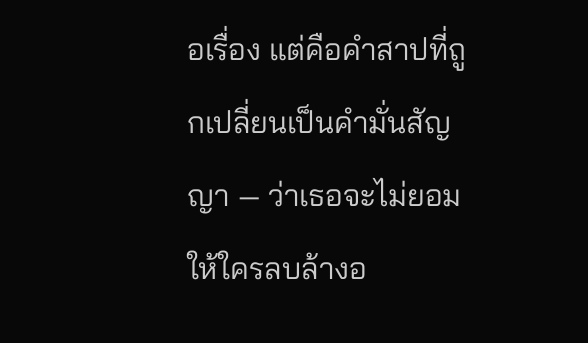อเรื่อง แต่คือคำสาปที่ถูกเปลี่ยนเป็นคำมั่นสัญญา — ว่าเธอจะไม่ยอมให้ใครลบล้างอ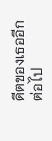ดีตของเธออีกต่อไป